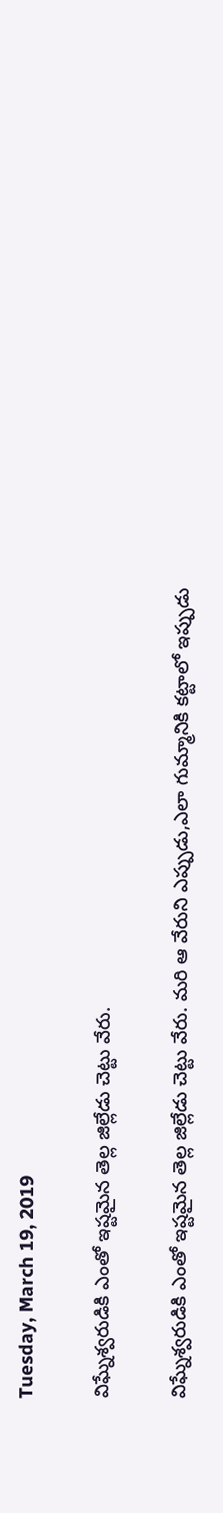Tuesday, March 19, 2019

విఘ్నేశ్వరుడికి ఎంతో ఇష్టమైన తెల్ల జిల్లేడు చెట్టు వేరు.

విఘ్నేశ్వరుడికి ఎంతో ఇష్టమైన తెల్ల జిల్లేడు చెట్టు వేరు. మరి ఆ వేరుని ఎప్పుడు,ఎలా గుమ్మానికి కట్టాలో ఇప్పుడు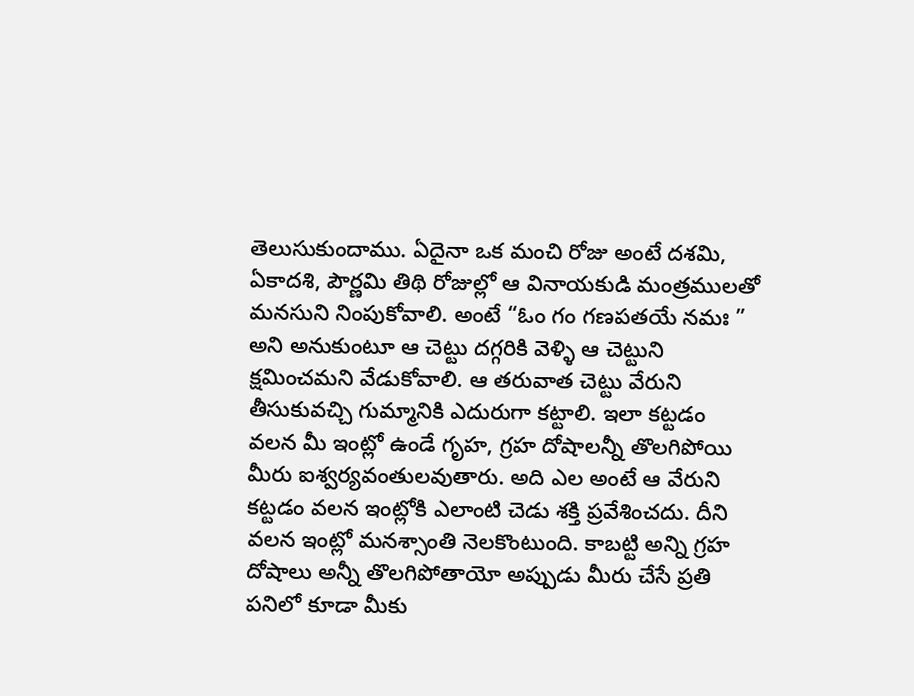తెలుసుకుందాము. ఏదైనా ఒక మంచి రోజు అంటే దశమి, ఏకాదశి, పౌర్ణమి తిథి రోజుల్లో ఆ వినాయకుడి మంత్రములతో మనసుని నింపుకోవాలి. అంటే “ఓం గం గణపతయే నమః ” అని అనుకుంటూ ఆ చెట్టు దగ్గరికి వెళ్ళి ఆ చెట్టుని క్షమించమని వేడుకోవాలి. ఆ తరువాత చెట్టు వేరుని తీసుకువచ్చి గుమ్మానికి ఎదురుగా కట్టాలి. ఇలా కట్టడం వలన మీ ఇంట్లో ఉండే గృహ, గ్రహ దోషాలన్నీ తొలగిపోయి మీరు ఐశ్వర్యవంతులవుతారు. అది ఎల అంటే ఆ వేరుని కట్టడం వలన ఇంట్లోకి ఎలాంటి చెడు శక్తి ప్రవేశించదు. దీని వలన ఇంట్లో మనశ్సాంతి నెలకొంటుంది. కాబట్టి అన్ని గ్రహ దోషాలు అన్నీ తొలగిపోతాయో అప్పుడు మీరు చేసే ప్రతి పనిలో కూడా మీకు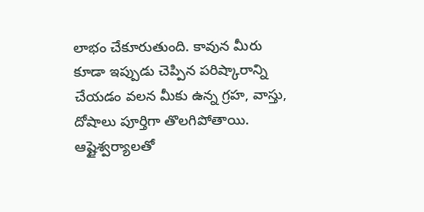లాభం చేకూరుతుంది. కావున మీరు కూడా ఇప్పుడు చెప్పిన పరిష్కారాన్ని చేయడం వలన మీకు ఉన్న గ్రహ, వాస్తు, దోషాలు పూర్తిగా తొలగిపోతాయి. ఆష్టైశ్వర్యాలతో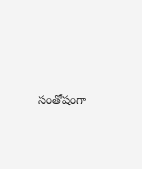సంతోషంగా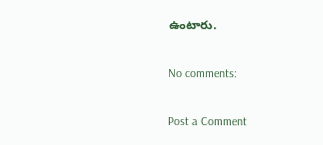ఉంటారు.

No comments:

Post a Comment